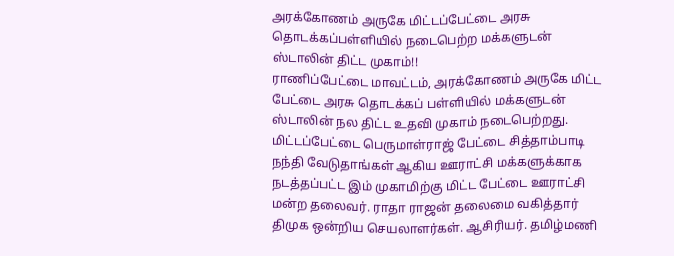அரக்கோணம் அருகே மிட்டப்பேட்டை அரசு தொடக்கப்பள்ளியில் நடைபெற்ற மக்களுடன் ஸ்டாலின் திட்ட முகாம்!!
ராணிப்பேட்டை மாவட்டம், அரக்கோணம் அருகே மிட்ட பேட்டை அரசு தொடக்கப் பள்ளியில் மக்களுடன் ஸ்டாலின் நல திட்ட உதவி முகாம் நடைபெற்றது. மிட்டப்பேட்டை பெருமாள்ராஜ் பேட்டை சித்தாம்பாடி நந்தி வேடுதாங்கள் ஆகிய ஊராட்சி மக்களுக்காக நடத்தப்பட்ட இம் முகாமிற்கு மிட்ட பேட்டை ஊராட்சி மன்ற தலைவர். ராதா ராஜன் தலைமை வகித்தார் திமுக ஒன்றிய செயலாளர்கள். ஆசிரியர். தமிழ்மணி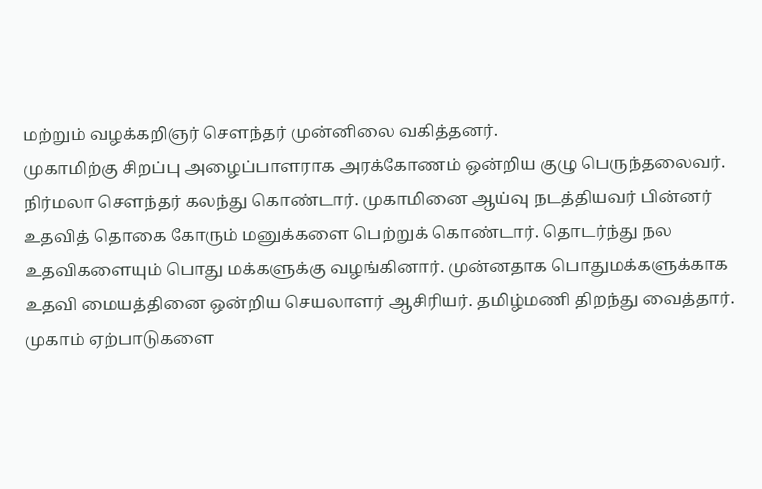மற்றும் வழக்கறிஞர் சௌந்தர் முன்னிலை வகித்தனர்.
முகாமிற்கு சிறப்பு அழைப்பாளராக அரக்கோணம் ஒன்றிய குழு பெருந்தலைவர். நிர்மலா சௌந்தர் கலந்து கொண்டார். முகாமினை ஆய்வு நடத்தியவர் பின்னர் உதவித் தொகை கோரும் மனுக்களை பெற்றுக் கொண்டார். தொடர்ந்து நல உதவிகளையும் பொது மக்களுக்கு வழங்கினார். முன்னதாக பொதுமக்களுக்காக உதவி மையத்தினை ஒன்றிய செயலாளர் ஆசிரியர். தமிழ்மணி திறந்து வைத்தார். முகாம் ஏற்பாடுகளை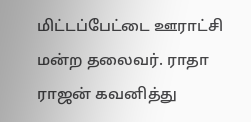மிட்டப்பேட்டை ஊராட்சி மன்ற தலைவர். ராதா ராஜன் கவனித்து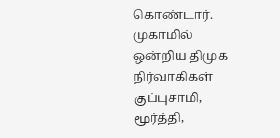கொண்டார்.
முகாமில் ஒன்றிய திமுக நிர்வாகிகள் குப்புசாமி, மூர்த்தி,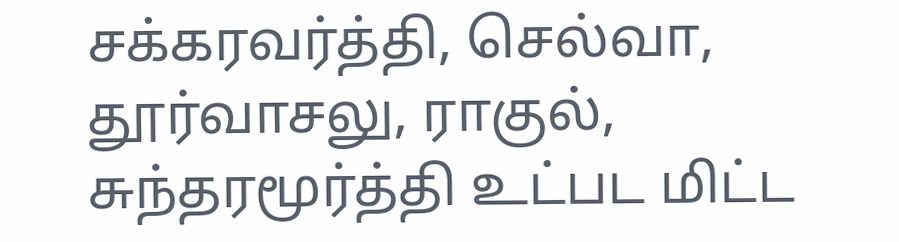சக்கரவர்த்தி, செல்வா, தூர்வாசலு, ராகுல், சுந்தரமூர்த்தி உட்பட மிட்ட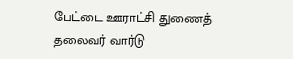பேட்டை ஊராட்சி துணைத் தலைவர் வார்டு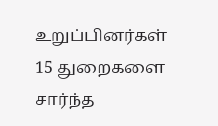உறுப்பினர்கள் 15 துறைகளை சார்ந்த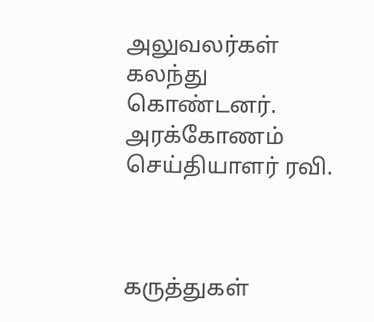அலுவலர்கள் கலந்து கொண்டனர்.
அரக்கோணம் செய்தியாளர் ரவி.



கருத்துகள்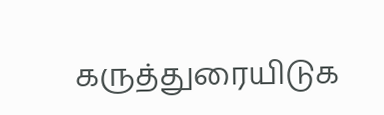கருத்துரையிடுக